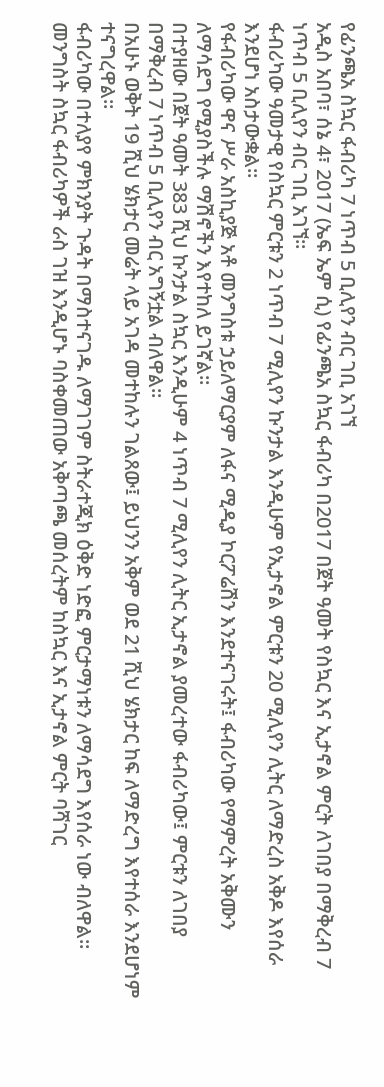የፊንጫአ ስኳር ፋብሪካ 7 ነጥብ 5 ቢሊየን ብር ገቢ አገኘ
አዲስ አበባ፣ ሰኔ 4፣ 2017 (ኤፍ ኤም ሲ) የፊንጫአ ስኳር ፋብሪካ በ2017 በጀት ዓመት የስኳር እና ኢታኖል ምርት ለገበያ በማቅረብ 7 ነጥብ 5 ቢሊየን ብር ገቢ አገኘ።
ፋብሪካው ዓመታዊ የስኳር ምርቱን 2 ነጥብ 7 ሚሊየን ኩንታል እንዲሁም የኢታኖል ምርቱን 20 ሚሊየን ሊትር ለማድረስ አቅዶ እየሰራ እንደሆነ አስታውቋል።
የፋብሪካው ዋና ሥራ አስኪያጅ አቶ መንግስቱ ኃይለማርያም ለፋና ሚዲያ ኮርፖሬሽን እንደተናገሩት፤ ፋብሪካው የማምረት አቅሙን ለማሳደግ የሚያስችሉ ማሽኖችን እየተከለ ይገኛል።
በተያዘው በጀት ዓመት 383 ሺህ ኩንታል ስኳር እንዲሁም 4 ነጥብ 7 ሚሊየን ሊትር ኢታኖል ያመረተው ፋብሪካው፤ ምርቱን ለገበያ በማቅረብ 7 ነጥብ 5 ቢሊየን ብር አግኝቷል ብለዋል።
በአሁኑ ወቅት 19 ሺህ ሄክታር መሬት ላይ አገዳ መተከሉን ገልጸው፤ ይህንን አቅም ወደ 21 ሺህ ሄክታር ከፍ ለማድረግ እየተሰራ እንደሆነም ተናግረዋል።
ፋብሪካው በተለያየ ምክንያት ጉዳት በማስተናገዱ ለማገገም ስትራተጂክ ዕቅድ ነድፎ ምርታማነቱን ለማሳደግ እየሰራ ነው ብለዋል።
መንግስት ስኳር ፋብሪካዎች ራስ ገዝ እንዲሆኑ ባስቀመጠው አቅጣጫ መሰረትም ከስኳር እና ኢታኖል ምርት ባሻገር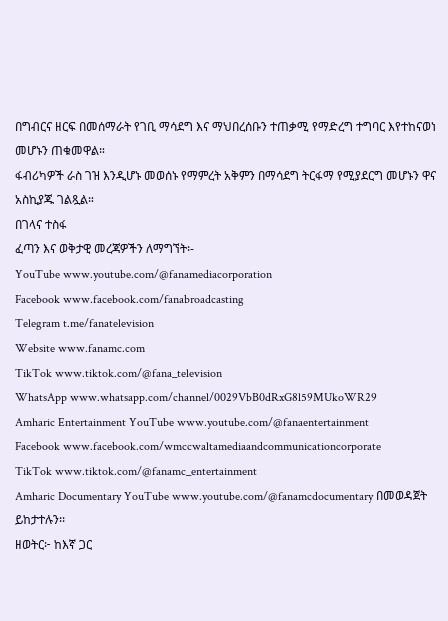በግብርና ዘርፍ በመሰማራት የገቢ ማሳደግ እና ማህበረሰቡን ተጠቃሚ የማድረግ ተግባር እየተከናወነ መሆኑን ጠቁመዋል።
ፋብሪካዎች ራስ ገዝ እንዲሆኑ መወሰኑ የማምረት አቅምን በማሳደግ ትርፋማ የሚያደርግ መሆኑን ዋና አስኪያጁ ገልጿል።
በገላና ተስፋ
ፈጣን እና ወቅታዊ መረጃዎችን ለማግኘት፡-
YouTube www.youtube.com/@fanamediacorporation
Facebook www.facebook.com/fanabroadcasting
Telegram t.me/fanatelevision
Website www.fanamc.com
TikTok www.tiktok.com/@fana_television
WhatsApp www.whatsapp.com/channel/0029VbB0dRxG8l59MUkoWR29
Amharic Entertainment YouTube www.youtube.com/@fanaentertainment
Facebook www.facebook.com/wmccwaltamediaandcommunicationcorporate
TikTok www.tiktok.com/@fanamc_entertainment
Amharic Documentary YouTube www.youtube.com/@fanamcdocumentary በመወዳጀት ይከታተሉን፡፡
ዘወትር፦ ከእኛ ጋር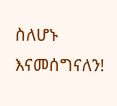ስለሆኑ እናመሰግናለን!